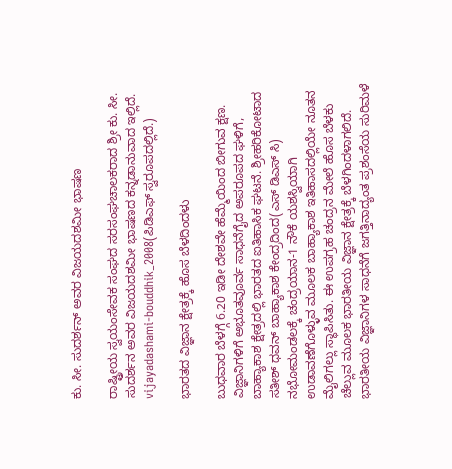ಕು. ಸೀ. ಸುದರ್ಶನ್ ಅವರ ವಿಜಯದಶಮೀ ಭಾಷಣ

ರಾಷ್ಟ್ರೀಯ ಸ್ವಯಂಸೇವಕ ಸಂಘದ ಸರಸಂಘಚಾಲಕರಾದ ಶ್ರೀ ಕು. ಸೀ. ಸುದರ್ಶನ ಅವರ ವಿಜಯದಶಮೀ ಭಾಷಣದ ಕನ್ನಡಾನುವಾದ ಇಲ್ಲಿದೆ. vijayadashami-bouddhik_2008(ಪಿಡಿಎಫ್ ಸ್ವರೂಪದಲ್ಲಿದೆ.)

ಭಾರತದ ವಿಜ್ಞಾನ ಕ್ಷೇತ್ರಕ್ಕೆ ಹೊಸ ಬೆಳದಿಂದಳು

ಬುಧವಾರ ಬೆಳಗ್ಗೆ 6.20 ಇಡೀ ದೇಶವೇ ಹೆಮ್ಮೆಯಿಂದ ಬೀಗುವ ಕ್ಷಣ. ವಿಜ್ಞಾನಿಗಳಿಗೆ ಅಭೂತವೂರ್ವ ಸಾಧನೆಗೈದ ಅಪರೂಪದ ಘಳಿಗೆ, ಬಾಹ್ಯಾಕಾಶ ಕ್ಷೇತ್ರದಲ್ಲಿ ಭಾರತದ ಐತಿಹಾಸಿಕ ಘಟನೆ. ಶ್ರೀಹರಿಕೋಟಾದ ಸತೀಶ್ ಧವನ್ ಬಾಹ್ಯಾಕಾಶ ಕೇಂದ್ರದಿಂದ(ಎಸ್ ಡಿಎಸ್ ಸಿ) ನಭೋಮಂಡಲಕ್ಕೆ ಚಂದ್ರಯಾನ-1 ನೌಕೆ ಯಶಸ್ವಿಯಾಗಿ ಉಡಾವಣೆಗೊಳ್ಳುವ ಮೂಲಕ ಬಾಹ್ಯಾಕಾಶ ಇತಿಹಾಸದಲ್ಲಿಯೇ ನೂತನ ಮೈಲಿಗಲ್ಲು ಸ್ಥಾಪಿಸಿತು. ಈ ಉಪಗ್ರಹ ಚಂದ್ರನ ಮೇಲೆ ಹೊಸ ಬೆಳಕು ಚೆಲ್ಲುವ ಮೂಲಕ ಭಾರತೀಯ ವಿಜ್ಞಾನ ಕ್ಷೇತ್ರಕ್ಕೆ ಬೆಳಗಿಂದಳಾಗಲಿದೆ. ಭಾರತೀಯ ವಿಜ್ಞಾನಿಗಳ ಸಾಧನೆಗೆ ಜಗತ್ತಿನಾದ್ಯಂತ ಪ್ರಶಂಸೆಯ ಸುರಿಮಳೆ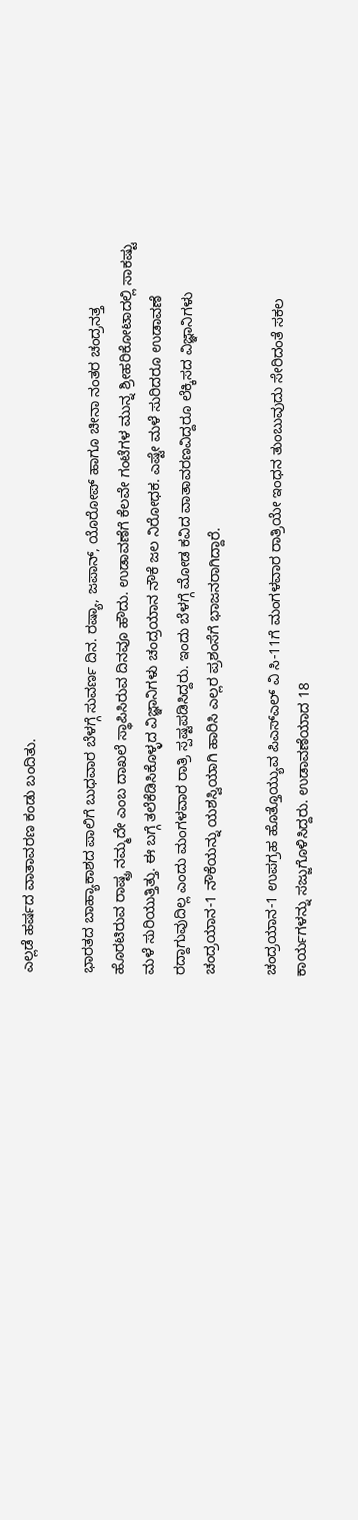ಎಲ್ಲಡೆ ಹರ್ಷದ ವಾತಾವರಣ ಕಂಡು ಬಂದಿತು.

ಭಾರತದ ಬಾಹ್ಯಾಕಾಶದ ಪಾಲಿಗೆ ಬುಧವಾರ ಬೆಳಗ್ಗೆ ಸುವರ್ಣ ದಿನ. ರಷ್ಯಾ, ಜಪಾನ್, ಯೊರೋಪ್ ಹಾಗೂ ಚೀನಾ ನಂತರ ಚಂದ್ರನತ್ತ ಹೊರಟಿರುವ ರಾಷ್ಟ್ರ ನಮ್ಮದೇ ಎಂಬ ದಾಖಲೆ ಸ್ಥಾಪಿಸಿರುವ ದಿನವೂ ಹೌದು. ಉಡಾವಣೆಗೆ ಕೆಲವೇ ಗಂಟೆಗಳ ಮುನ್ನ ಶ್ರೀಹರಿಕೋಟಾದಲ್ಲಿ ಸಾಕಷ್ಟು ಮಳೆ ಸುರಿಯುತ್ತಿತ್ತು. ಈ ಬಗ್ಗೆ ತಲೆಕೆಡಿಸಿಕೊಳ್ಳದ ವಿಜ್ಞಾನಿಗಳು ಚಂದ್ರಯಾನ ನೌಕೆ ಜಲ ನಿರೋಧಕ. ಎಷ್ಟೇ ಮಳೆ ಸುರಿದರೂ ಉಡಾವಣೆ ರದ್ದಾಗುವುದಿಲ್ಲ ಎಂದು ಮಂಗಳವಾರ ರಾತ್ರಿ ಸ್ಪಷ್ಟಪಡಿಸಿದ್ದರು. ಇಂದು ಬೆಳಗ್ಗೆ ಮೋಡ ಕವಿದ ವಾತಾವರಣವಿದ್ದರೂ ಲೆಕ್ಕಿಸದ ವಿಜ್ಞಾನಿಗಳು ಚಂದ್ರಯಾನ-1 ನೌಕೆಯನ್ನು ಯಶಸ್ವಿಯಾಗಿ ಹಾರಿಸಿ ಎಲ್ಲರ ಪ್ರಶಂಸೆಗೆ ಭಾಜನರಾಗಿದ್ದಾರೆ.

ಚಂದ್ರಯಾನ-1 ಉಪಗ್ರಹ ಹೊತ್ತೊಯ್ಯುವ ಪಿಎಸ್ಎಲ್ ವಿ ಸಿ-11ಗೆ ಮಂಗಳವಾರ ರಾತ್ರಿಯೇ ಇಂಧನ ತುಂಬುವುದು ಸೇರಿದಂತೆ ಸಕಲ ಕಾರ್ಯಗಳನ್ನು ಸಜ್ಜುಗೊಳಿಸಿದ್ದರು. ಉಡಾವಣೆಯಾದ 18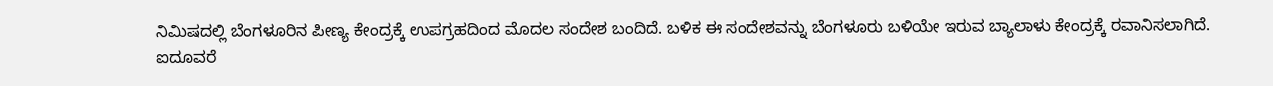ನಿಮಿಷದಲ್ಲಿ ಬೆಂಗಳೂರಿನ ಪೀಣ್ಯ ಕೇಂದ್ರಕ್ಕೆ ಉಪಗ್ರಹದಿಂದ ಮೊದಲ ಸಂದೇಶ ಬಂದಿದೆ. ಬಳಿಕ ಈ ಸಂದೇಶವನ್ನು ಬೆಂಗಳೂರು ಬಳಿಯೇ ಇರುವ ಬ್ಯಾಲಾಳು ಕೇಂದ್ರಕ್ಕೆ ರವಾನಿಸಲಾಗಿದೆ. ಐದೂವರೆ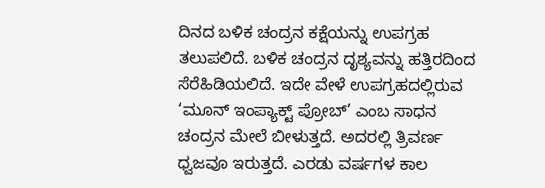ದಿನದ ಬಳಿಕ ಚಂದ್ರನ ಕಕ್ಷೆಯನ್ನು ಉಪಗ್ರಹ ತಲುಪಲಿದೆ. ಬಳಿಕ ಚಂದ್ರನ ದೃಶ್ಯವನ್ನು ಹತ್ತಿರದಿಂದ ಸೆರೆಹಿಡಿಯಲಿದೆ. ಇದೇ ವೇಳೆ ಉಪಗ್ರಹದಲ್ಲಿರುವ ‘ಮೂನ್ ಇಂಪ್ಯಾಕ್ಟ್ ಪ್ರೋಬ್’ ಎಂಬ ಸಾಧನ ಚಂದ್ರನ ಮೇಲೆ ಬೀಳುತ್ತದೆ. ಅದರಲ್ಲಿ ತ್ರಿವರ್ಣ ಧ್ವಜವೂ ಇರುತ್ತದೆ. ಎರಡು ವರ್ಷಗಳ ಕಾಲ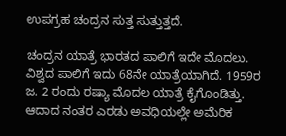ಉಪಗ್ರಹ ಚಂದ್ರನ ಸುತ್ತ ಸುತ್ತುತ್ತದೆ.

ಚಂದ್ರನ ಯಾತ್ರೆ ಭಾರತದ ಪಾಲಿಗೆ ಇದೇ ಮೊದಲು. ವಿಶ್ವದ ಪಾಲಿಗೆ ಇದು 68ನೇ ಯಾತ್ರೆಯಾಗಿದೆ. 1959ರ ಜ. 2 ರಂದು ರಷ್ಯಾ ಮೊದಲ ಯಾತ್ರೆ ಕೈಗೊಂಡಿತ್ತು. ಆದಾದ ನಂತರ ಎರಡು ಅವಧಿಯಲ್ಲೇ ಅಮೆರಿಕ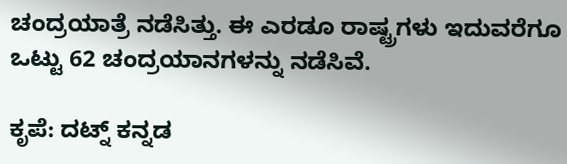ಚಂದ್ರಯಾತ್ರೆ ನಡೆಸಿತ್ತು. ಈ ಎರಡೂ ರಾಷ್ಟ್ರಗಳು ಇದುವರೆಗೂ ಒಟ್ಟು 62 ಚಂದ್ರಯಾನಗಳನ್ನು ನಡೆಸಿವೆ.

ಕೃಪೆ: ದಟ್ನ್ ಕನ್ನಡ